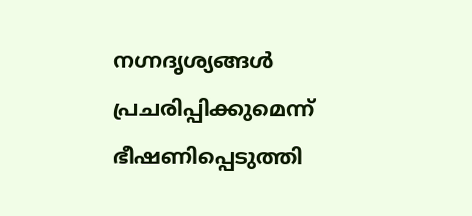നഗ്നദൃശ്യങ്ങൾ പ്രചരിപ്പിക്കുമെന്ന് ഭീഷണിപ്പെടുത്തി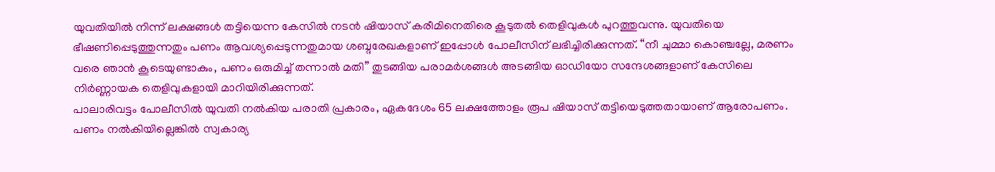യുവതിയിൽ നിന്ന് ലക്ഷങ്ങൾ തട്ടിയെന്ന കേസിൽ നടൻ ഷിയാസ് കരീമിനെതിരെ കൂടുതൽ തെളിവുകൾ പുറത്തുവന്നു. യുവതിയെ ഭീഷണിപ്പെടുത്തുന്നതും പണം ആവശ്യപ്പെടുന്നതുമായ ശബ്ദരേഖകളാണ് ഇപ്പോൾ പോലീസിന് ലഭിച്ചിരിക്കുന്നത്. “നീ ചുമ്മാ കൊഞ്ചല്ലേ, മരണം വരെ ഞാൻ കൂടെയുണ്ടാകും, പണം ഒരുമിച്ച് തന്നാൽ മതി” തുടങ്ങിയ പരാമർശങ്ങൾ അടങ്ങിയ ഓഡിയോ സന്ദേശങ്ങളാണ് കേസിലെ നിർണ്ണായക തെളിവുകളായി മാറിയിരിക്കുന്നത്.
പാലാരിവട്ടം പോലീസിൽ യുവതി നൽകിയ പരാതി പ്രകാരം, ഏകദേശം 65 ലക്ഷത്തോളം രൂപ ഷിയാസ് തട്ടിയെടുത്തതായാണ് ആരോപണം. പണം നൽകിയില്ലെങ്കിൽ സ്വകാര്യ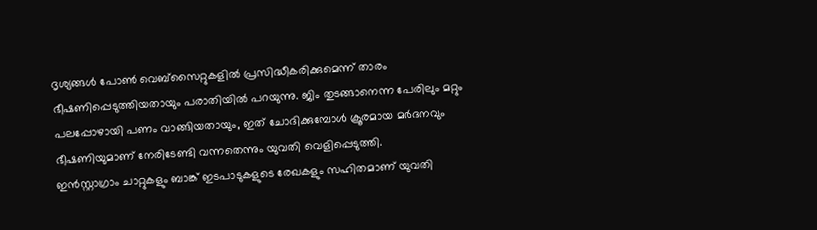ദൃശ്യങ്ങൾ പോൺ വെബ്സൈറ്റുകളിൽ പ്രസിദ്ധീകരിക്കുമെന്ന് താരം ഭീഷണിപ്പെടുത്തിയതായും പരാതിയിൽ പറയുന്നു. ജിം തുടങ്ങാനെന്ന പേരിലും മറ്റും പലപ്പോഴായി പണം വാങ്ങിയതായും, ഇത് ചോദിക്കുമ്പോൾ ക്രൂരമായ മർദനവും ഭീഷണിയുമാണ് നേരിടേണ്ടി വന്നതെന്നും യുവതി വെളിപ്പെടുത്തി.
ഇൻസ്റ്റാഗ്രാം ചാറ്റുകളും ബാങ്ക് ഇടപാടുകളുടെ രേഖകളും സഹിതമാണ് യുവതി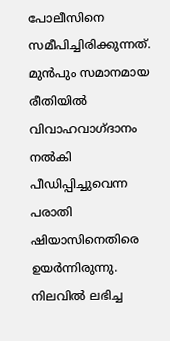പോലീസിനെ സമീപിച്ചിരിക്കുന്നത്. മുൻപും സമാനമായ രീതിയിൽ വിവാഹവാഗ്ദാനം നൽകി പീഡിപ്പിച്ചുവെന്ന പരാതി ഷിയാസിനെതിരെ ഉയർന്നിരുന്നു. നിലവിൽ ലഭിച്ച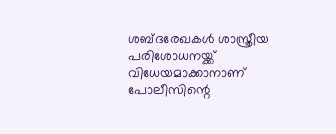ശബ്ദരേഖകൾ ശാസ്ത്രീയ പരിശോധനയ്ക്ക് വിധേയമാക്കാനാണ് പോലീസിന്റെ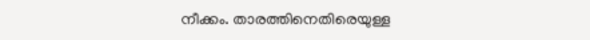നീക്കം. താരത്തിനെതിരെയുള്ള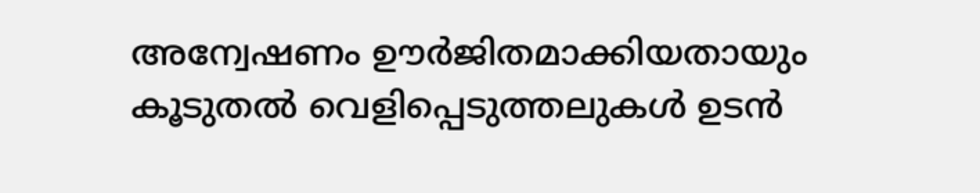അന്വേഷണം ഊർജിതമാക്കിയതായും കൂടുതൽ വെളിപ്പെടുത്തലുകൾ ഉടൻ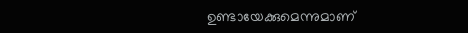ഉണ്ടായേക്കുമെന്നുമാണ്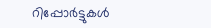റിപ്പോർട്ടുകൾ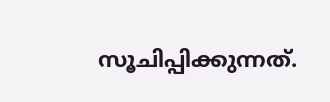സൂചിപ്പിക്കുന്നത്.